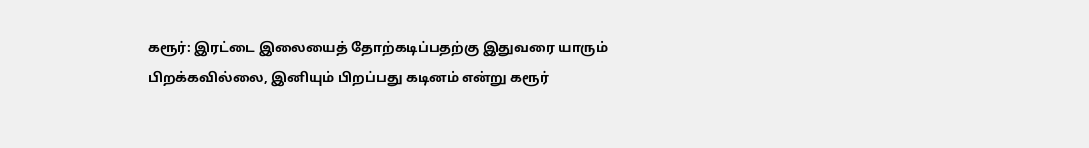கரூர்: இரட்டை இலையைத் தோற்கடிப்பதற்கு இதுவரை யாரும் பிறக்கவில்லை, இனியும் பிறப்பது கடினம் என்று கரூர்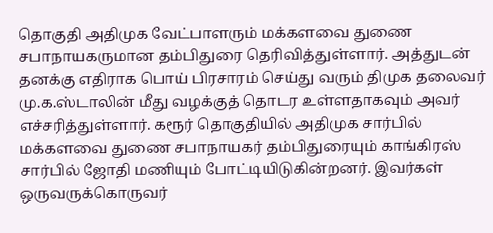தொகுதி அதிமுக வேட்பாளரும் மக்களவை துணை சபாநாயகருமான தம்பிதுரை தெரிவித்துள்ளார். அத்துடன் தனக்கு எதிராக பொய் பிரசாரம் செய்து வரும் திமுக தலைவர் மு.க.ஸ்டாலின் மீது வழக்குத் தொடர உள்ளதாகவும் அவர் எச்சரித்துள்ளார். கரூர் தொகுதியில் அதிமுக சார்பில் மக்களவை துணை சபாநாயகர் தம்பிதுரையும் காங்கிரஸ் சார்பில் ஜோதி மணியும் போட்டியிடுகின்றனர். இவர்கள் ஒருவருக்கொருவர்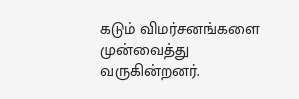கடும் விமர்சனங்களை முன்வைத்து வருகின்றனர்.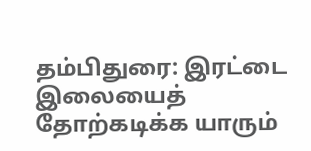தம்பிதுரை: இரட்டை இலையைத் தோற்கடிக்க யாரும்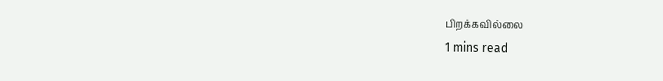பிறக்கவில்லை
1 mins read